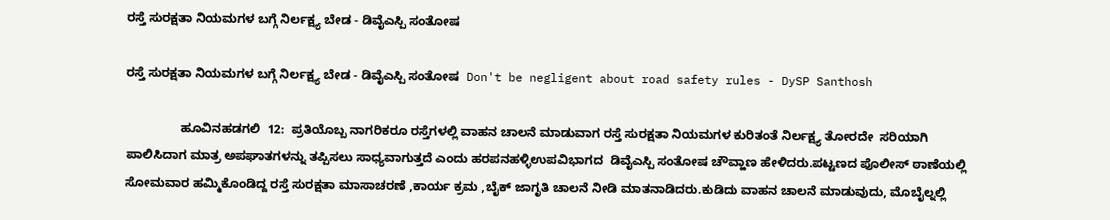ರಸ್ತೆ ಸುರಕ್ಷತಾ ನಿಯಮಗಳ ಬಗ್ಗೆ ನಿರ್ಲಕ್ಷ್ಯ ಬೇಡ - ಡಿವೈಎಸ್ಪಿ ಸಂತೋಷ

ರಸ್ತೆ ಸುರಕ್ಷತಾ ನಿಯಮಗಳ ಬಗ್ಗೆ ನಿರ್ಲಕ್ಷ್ಯ ಬೇಡ - ಡಿವೈಎಸ್ಪಿ ಸಂತೋಷ  Don't be negligent about road safety rules - DySP Santhosh

                ಹೂವಿನಹಡಗಲಿ  12:  ಪ್ರತಿಯೊಬ್ಬ ನಾಗರಿಕರೂ ರಸ್ತೆಗಳಲ್ಲಿ ವಾಹನ ಚಾಲನೆ ಮಾಡುವಾಗ ರಸ್ತೆ ಸುರಕ್ಷತಾ ನಿಯಮಗಳ ಕುರಿತಂತೆ ನಿರ್ಲಕ್ಷ್ಯ ತೋರದೇ  ಸರಿಯಾಗಿ ಪಾಲಿಸಿದಾಗ ಮಾತ್ರ ಅಪಘಾತಗಳನ್ನು ತಪ್ಪಿಸಲು ಸಾಧ್ಯವಾಗುತ್ತದೆ ಎಂದು ಹರಪನಹಳ್ಳಿಉಪವಿಭಾಗದ  ಡಿವೈಎಸ್ಪಿ ಸಂತೋಷ ಚೌವ್ಹಾಣ ಹೇಳಿದರು.ಪಟ್ಟಣದ ಪೊಲೀಸ್ ಠಾಣೆಯಲ್ಲಿ ಸೋಮವಾರ ಹಮ್ಮಿಕೊಂಡಿದ್ದ ರಸ್ತೆ ಸುರಕ್ಷತಾ ಮಾಸಾಚರಣೆ ,ಕಾರ್ಯ ಕ್ರಮ ,ಬೈಕ್ ಜಾಗೃತಿ ಚಾಲನೆ ನೀಡಿ ಮಾತನಾಡಿದರು.ಕುಡಿದು ವಾಹನ ಚಾಲನೆ ಮಾಡುವುದು, ಮೊಬೈಲ್ನಲ್ಲಿ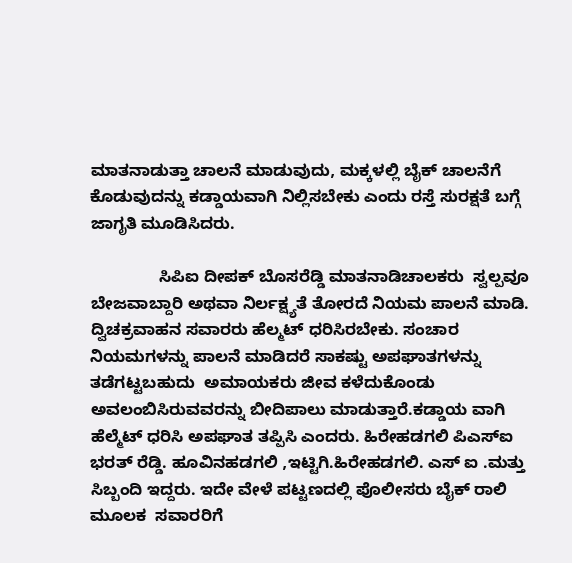ಮಾತನಾಡುತ್ತಾ ಚಾಲನೆ ಮಾಡುವುದು, ಮಕ್ಕಳಲ್ಲಿ ಬೈಕ್ ಚಾಲನೆಗೆ ಕೊಡುವುದನ್ನು ಕಡ್ಡಾಯವಾಗಿ ನಿಲ್ಲಿಸಬೇಕು ಎಂದು ರಸ್ತೆ ಸುರಕ್ಷತೆ ಬಗ್ಗೆ ಜಾಗೃತಿ ಮೂಡಿಸಿದರು.

               ಸಿಪಿಐ ದೀಪಕ್ ಬೊಸರೆಡ್ಡಿ ಮಾತನಾಡಿಚಾಲಕರು  ಸ್ವಲ್ಪವೂ ಬೇಜವಾಬ್ದಾರಿ ಅಥವಾ ನಿರ್ಲಕ್ಷ್ಯತೆ ತೋರದೆ ನಿಯಮ ಪಾಲನೆ ಮಾಡಿ. ದ್ವಿಚಕ್ರವಾಹನ ಸವಾರರು ಹೆಲ್ಮಟ್ ಧರಿಸಿರಬೇಕು. ಸಂಚಾರ ನಿಯಮಗಳನ್ನು ಪಾಲನೆ ಮಾಡಿದರೆ ಸಾಕಷ್ಟು ಅಪಘಾತಗಳನ್ನು ತಡೆಗಟ್ಟಬಹುದು  ಅಮಾಯಕರು ಜೀವ ಕಳೆದುಕೊಂಡು ಅವಲಂಬಿಸಿರುವವರನ್ನು ಬೀದಿಪಾಲು ಮಾಡುತ್ತಾರೆ.ಕಡ್ಡಾಯ ವಾಗಿ ಹೆಲ್ಮೆಟ್ ಧರಿಸಿ ಅಪಘಾತ ತಪ್ಪಿಸಿ ಎಂದರು. ಹಿರೇಹಡಗಲಿ ಪಿಎಸ್‌ಐ ಭರತ್ ರೆಡ್ಡಿ. ಹೂವಿನಹಡಗಲಿ ,ಇಟ್ಟಿಗಿ.ಹಿರೇಹಡಗಲಿ. ಎಸ್ ಐ .ಮತ್ತು ಸಿಬ್ಬಂದಿ ಇದ್ದರು. ಇದೇ ವೇಳೆ ಪಟ್ಟಣದಲ್ಲಿ ಪೊಲೀಸರು ಬೈಕ್ ರಾಲಿ ಮೂಲಕ  ಸವಾರರಿಗೆ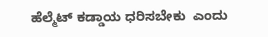ಹೆಲ್ಮೆಟ್ ಕಡ್ಡಾಯ ಧರಿಸಬೇಕು  ಎಂದು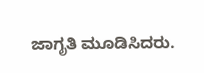ಜಾಗೃತಿ ಮೂಡಿಸಿದರು.